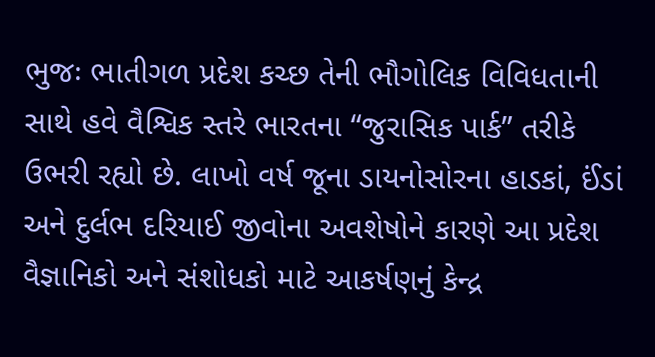ભુજઃ ભાતીગળ પ્રદેશ કચ્છ તેની ભૌગોલિક વિવિધતાની સાથે હવે વૈશ્વિક સ્તરે ભારતના “જુરાસિક પાર્ક” તરીકે ઉભરી રહ્યો છે. લાખો વર્ષ જૂના ડાયનોસોરના હાડકાં, ઈંડાં અને દુર્લભ દરિયાઈ જીવોના અવશેષોને કારણે આ પ્રદેશ વૈજ્ઞાનિકો અને સંશોધકો માટે આકર્ષણનું કેન્દ્ર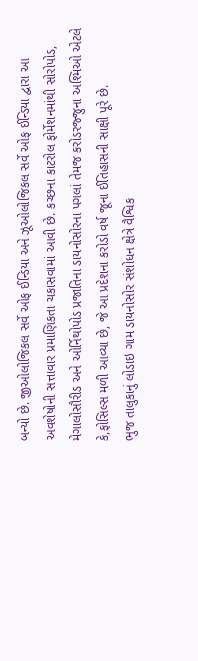બન્યો છે. જીઓલોજિકલ સર્વે ઓફ ઈન્ડિયા અને ઝૂઓલોજિકલ સર્વે ઓફ ઈન્ડિયા દ્વારા આ અવશેષોની સત્તાવાર પ્રમાણિકતા ચકાસવામાં આવી છે. કચ્છના કાટરોલ ફોર્મેશનમાંથી સોરોપોડ, મેગાલોસૌરીડ અને ઓર્નિથોપોડ પ્રજાતિના ડાયનોસોરના પગલાં તેમજ કરોડરજ્જુના અશ્મિઓ એટલે કે,ફોસિલ્સ મળી આવ્યા છે, જે આ પ્રદેશના કરોડો વર્ષ જૂના ઈતિહાસની સાક્ષી પૂરે છે.
ભુજ તાલુકાનું લોડાઇ ગામ ડાયનોસોર સંશોધન ક્ષેત્રે વૈશ્વિક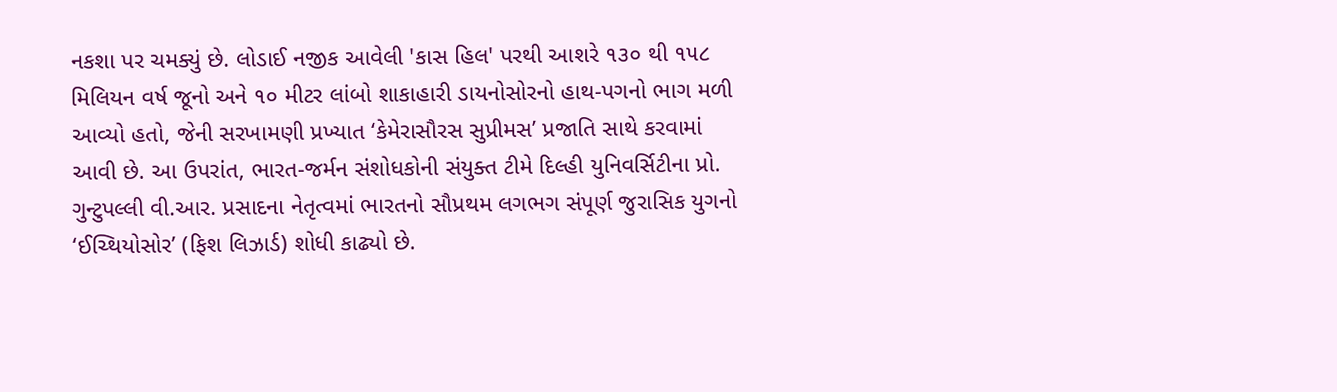નકશા પર ચમક્યું છે. લોડાઈ નજીક આવેલી 'કાસ હિલ' પરથી આશરે ૧૩૦ થી ૧૫૮ મિલિયન વર્ષ જૂનો અને ૧૦ મીટર લાંબો શાકાહારી ડાયનોસોરનો હાથ-પગનો ભાગ મળી આવ્યો હતો, જેની સરખામણી પ્રખ્યાત ‘કેમેરાસૌરસ સુપ્રીમસ’ પ્રજાતિ સાથે કરવામાં આવી છે. આ ઉપરાંત, ભારત-જર્મન સંશોધકોની સંયુક્ત ટીમે દિલ્હી યુનિવર્સિટીના પ્રો. ગુન્ટુપલ્લી વી.આર. પ્રસાદના નેતૃત્વમાં ભારતનો સૌપ્રથમ લગભગ સંપૂર્ણ જુરાસિક યુગનો ‘ઈચ્થિયોસોર’ (ફિશ લિઝાર્ડ) શોધી કાઢ્યો છે.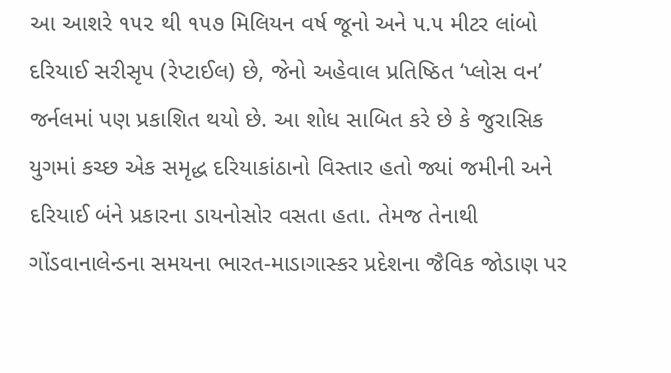આ આશરે ૧૫૨ થી ૧૫૭ મિલિયન વર્ષ જૂનો અને ૫.૫ મીટર લાંબો દરિયાઈ સરીસૃપ (રેપ્ટાઈલ) છે, જેનો અહેવાલ પ્રતિષ્ઠિત ‘પ્લોસ વન’ જર્નલમાં પણ પ્રકાશિત થયો છે. આ શોધ સાબિત કરે છે કે જુરાસિક યુગમાં કચ્છ એક સમૃદ્ધ દરિયાકાંઠાનો વિસ્તાર હતો જ્યાં જમીની અને દરિયાઈ બંને પ્રકારના ડાયનોસોર વસતા હતા. તેમજ તેનાથી ગોંડવાનાલેન્ડના સમયના ભારત-માડાગાસ્કર પ્રદેશના જૈવિક જોડાણ પર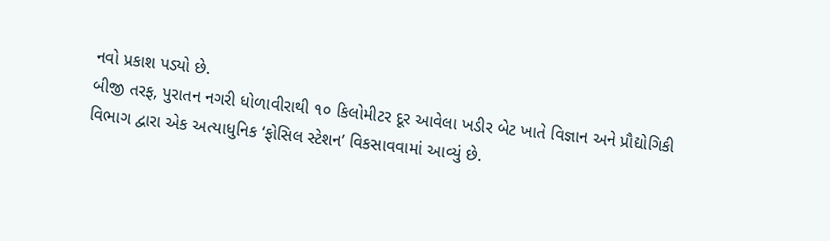નવો પ્રકાશ પડ્યો છે.
બીજી તરફ, પુરાતન નગરી ધોળાવીરાથી ૧૦ કિલોમીટર દૂર આવેલા ખડીર બેટ ખાતે વિજ્ઞાન અને પ્રૌદ્યોગિકી વિભાગ દ્વારા એક અત્યાધુનિક ‘ફોસિલ સ્ટેશન’ વિકસાવવામાં આવ્યું છે.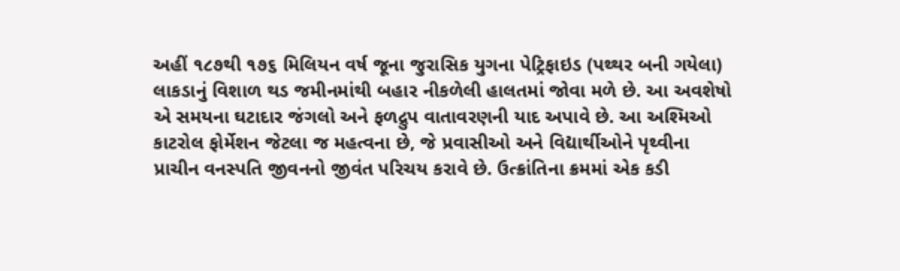અહીં ૧૮૭થી ૧૭૬ મિલિયન વર્ષ જૂના જુરાસિક યુગના પેટ્રિફાઇડ (પથ્થર બની ગયેલા) લાકડાનું વિશાળ થડ જમીનમાંથી બહાર નીકળેલી હાલતમાં જોવા મળે છે. આ અવશેષો એ સમયના ઘટાદાર જંગલો અને ફળદ્રુપ વાતાવરણની યાદ અપાવે છે. આ અશ્મિઓ કાટરોલ ફોર્મેશન જેટલા જ મહત્વના છે, જે પ્રવાસીઓ અને વિદ્યાર્થીઓને પૃથ્વીના પ્રાચીન વનસ્પતિ જીવનનો જીવંત પરિચય કરાવે છે. ઉત્ક્રાંતિના ક્રમમાં એક કડી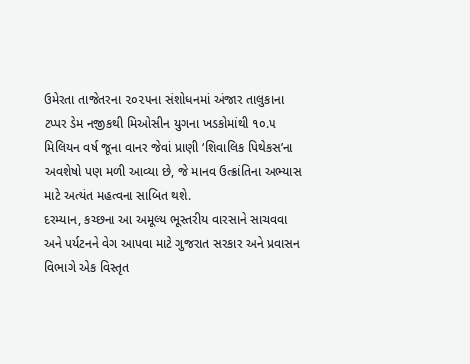ઉમેરતા તાજેતરના ૨૦૨૫ના સંશોધનમાં અંજાર તાલુકાના ટપ્પર ડેમ નજીકથી મિઓસીન યુગના ખડકોમાંથી ૧૦.૫ મિલિયન વર્ષ જૂના વાનર જેવાં પ્રાણી ‘શિવાલિક પિથેકસ’ના અવશેષો પણ મળી આવ્યા છે, જે માનવ ઉત્ક્રાંતિના અભ્યાસ માટે અત્યંત મહત્વના સાબિત થશે.
દરમ્યાન, કચ્છના આ અમૂલ્ય ભૂસ્તરીય વારસાને સાચવવા અને પર્યટનને વેગ આપવા માટે ગુજરાત સરકાર અને પ્રવાસન વિભાગે એક વિસ્તૃત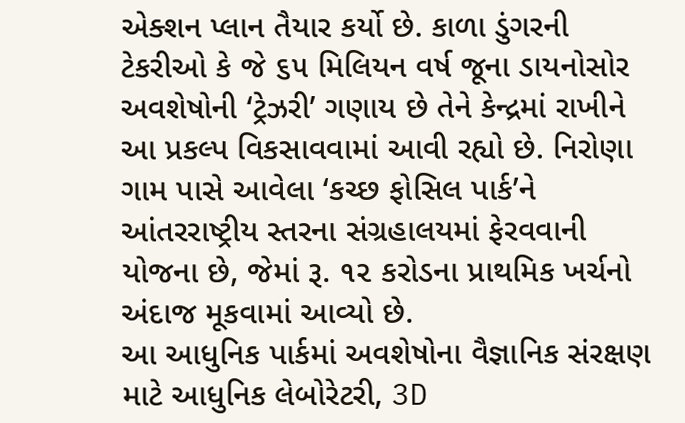એક્શન પ્લાન તૈયાર કર્યો છે. કાળા ડુંગરની ટેકરીઓ કે જે ૬૫ મિલિયન વર્ષ જૂના ડાયનોસોર અવશેષોની ‘ટ્રેઝરી’ ગણાય છે તેને કેન્દ્રમાં રાખીને આ પ્રકલ્પ વિકસાવવામાં આવી રહ્યો છે. નિરોણા ગામ પાસે આવેલા ‘કચ્છ ફોસિલ પાર્ક’ને આંતરરાષ્ટ્રીય સ્તરના સંગ્રહાલયમાં ફેરવવાની યોજના છે, જેમાં રૂ. ૧૨ કરોડના પ્રાથમિક ખર્ચનો અંદાજ મૂકવામાં આવ્યો છે.
આ આધુનિક પાર્કમાં અવશેષોના વૈજ્ઞાનિક સંરક્ષણ માટે આધુનિક લેબોરેટરી, 3D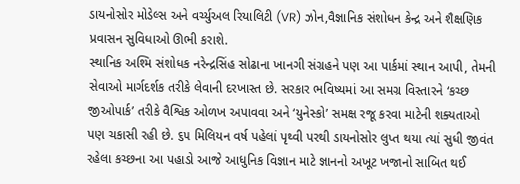ડાયનોસોર મોડેલ્સ અને વર્ચ્યુઅલ રિયાલિટી (VR) ઝોન,વૈજ્ઞાનિક સંશોધન કેન્દ્ર અને શૈક્ષણિક પ્રવાસન સુવિધાઓ ઊભી કરાશે.
સ્થાનિક અશ્મિ સંશોધક નરેન્દ્રસિંહ સોઢાના ખાનગી સંગ્રહને પણ આ પાર્કમાં સ્થાન આપી, તેમની સેવાઓ માર્ગદર્શક તરીકે લેવાની દરખાસ્ત છે. સરકાર ભવિષ્યમાં આ સમગ્ર વિસ્તારને ‘કચ્છ જીઓપાર્ક’ તરીકે વૈશ્વિક ઓળખ અપાવવા અને ‘યુનેસ્કો’ સમક્ષ રજૂ કરવા માટેની શક્યતાઓ પણ ચકાસી રહી છે. ૬૫ મિલિયન વર્ષ પહેલાં પૃથ્વી પરથી ડાયનોસોર લુપ્ત થયા ત્યાં સુધી જીવંત રહેલા કચ્છના આ પહાડો આજે આધુનિક વિજ્ઞાન માટે જ્ઞાનનો અખૂટ ખજાનો સાબિત થઈ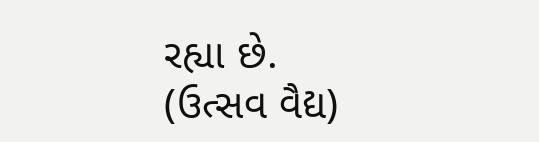રહ્યા છે.
(ઉત્સવ વૈદ્ય)